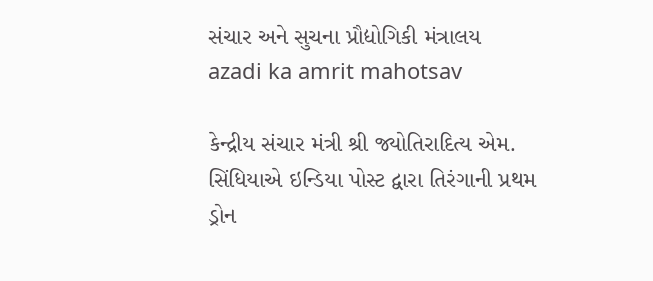સંચાર અને સુચના પ્રૌદ્યોગિકી મંત્રાલય
azadi ka amrit mahotsav

કેન્દ્રીય સંચાર મંત્રી શ્રી જ્યોતિરાદિત્ય એમ. સિંધિયાએ ઇન્ડિયા પોસ્ટ દ્વારા તિરંગાની પ્રથમ ડ્રોન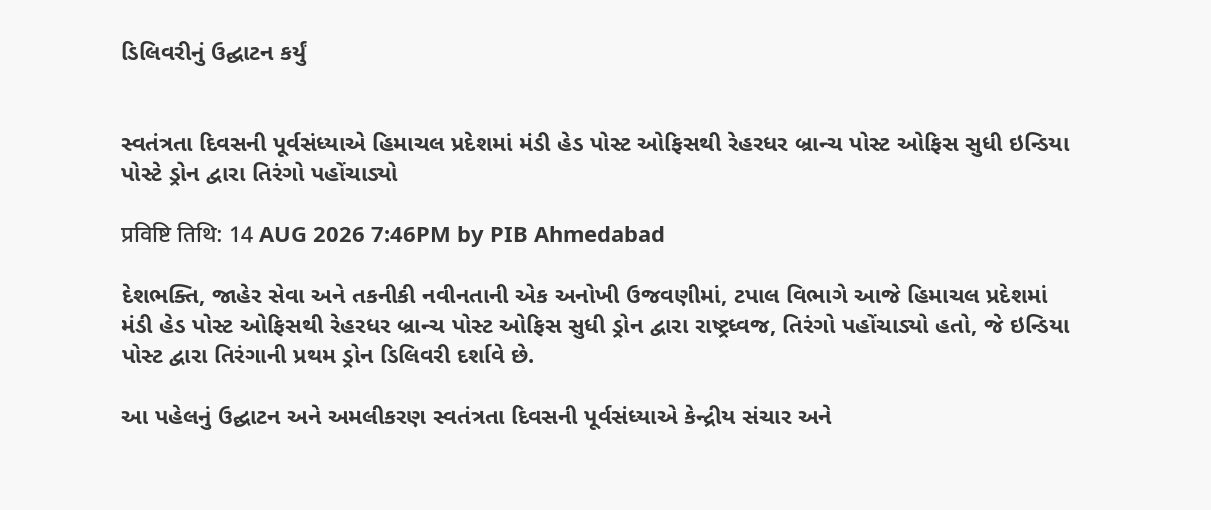ડિલિવરીનું ઉદ્ઘાટન કર્યું


સ્વતંત્રતા દિવસની પૂર્વસંધ્યાએ હિમાચલ પ્રદેશમાં મંડી હેડ પોસ્ટ ઓફિસથી રેહરધર બ્રાન્ચ પોસ્ટ ઓફિસ સુધી ઇન્ડિયા પોસ્ટે ડ્રોન દ્વારા તિરંગો પહોંચાડ્યો

प्रविष्टि तिथि: 14 AUG 2026 7:46PM by PIB Ahmedabad

દેશભક્તિ, જાહેર સેવા અને તકનીકી નવીનતાની એક અનોખી ઉજવણીમાં, ટપાલ વિભાગે આજે હિમાચલ પ્રદેશમાં મંડી હેડ પોસ્ટ ઓફિસથી રેહરધર બ્રાન્ચ પોસ્ટ ઓફિસ સુધી ડ્રોન દ્વારા રાષ્ટ્રધ્વજ, તિરંગો પહોંચાડ્યો હતો, જે ઇન્ડિયા પોસ્ટ દ્વારા તિરંગાની પ્રથમ ડ્રોન ડિલિવરી દર્શાવે છે.

આ પહેલનું ઉદ્ઘાટન અને અમલીકરણ સ્વતંત્રતા દિવસની પૂર્વસંધ્યાએ કેન્દ્રીય સંચાર અને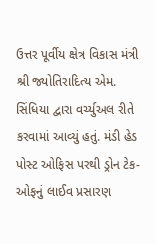ઉત્તર પૂર્વીય ક્ષેત્ર વિકાસ મંત્રી શ્રી જ્યોતિરાદિત્ય એમ. સિંધિયા દ્વારા વર્ચ્યુઅલ રીતે કરવામાં આવ્યું હતું. મંડી હેડ પોસ્ટ ઓફિસ પરથી ડ્રોન ટેક-ઓફનું લાઈવ પ્રસારણ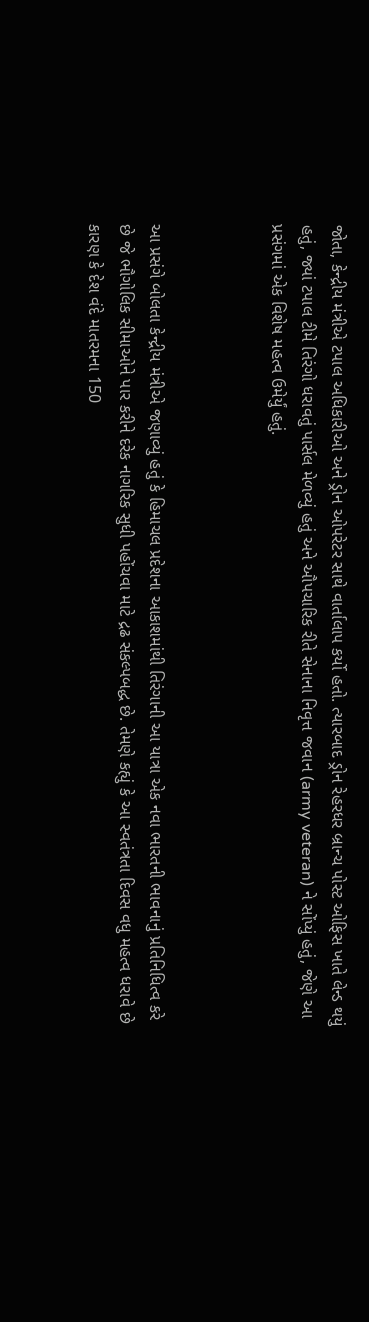જોતા, કેન્દ્રીય મંત્રીએ ટપાલ અધિકારીઓ અને ડ્રોન ઓપરેટર સાથે વાર્તાલાપ કર્યો હતો. ત્યારબાદ ડ્રોન રેહરધર બ્રાન્ચ પોસ્ટ ઓફિસ ખાતે લેન્ડ થયું હતું, જ્યાં ટપાલ ટીમે તિરંગો ધરાવતું પાર્સલ મેળવ્યું હતું અને ઔપચારિક રીતે સેનાના નિવૃત્ત જવાન (army veteran) ને સોંપ્યું હતું, જેણે આ પ્રસંગમાં એક વિશેષ મહત્વ ઉમેર્યું હતું.



આ પ્રસંગે બોલતા કેન્દ્રીય મંત્રીએ જણાવ્યું હતું કે હિમાચલ પ્રદેશના આકાશમાંથી તિરંગાની આ યાત્રા એક નવા ભારતની ભાવનાનું પ્રતિનિધિત્વ કરે છે જે ભૌગોલિક સીમાઓને પાર કરીને દરેક નાગરિક સુધી પહોંચવા માટે દ્રઢ સંકલ્પબદ્ધ છે. તેમણે કહ્યું કે આ સ્વતંત્રતા દિવસ વધુ મહત્વ ધરાવે છે કારણ કે દેશ વંદે માતરમના 150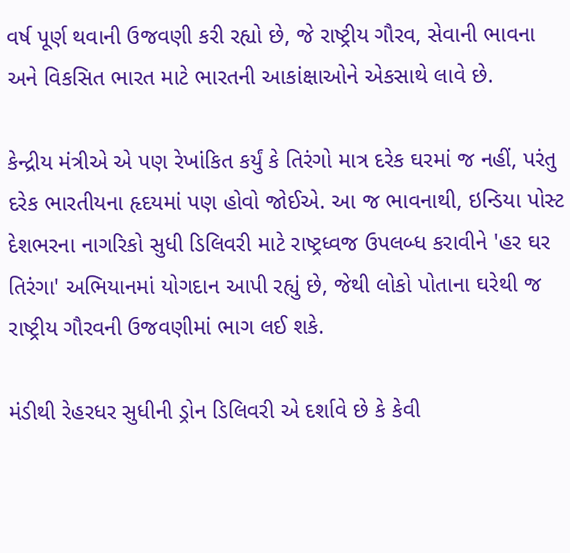વર્ષ પૂર્ણ થવાની ઉજવણી કરી રહ્યો છે, જે રાષ્ટ્રીય ગૌરવ, સેવાની ભાવના અને વિકસિત ભારત માટે ભારતની આકાંક્ષાઓને એકસાથે લાવે છે.

કેન્દ્રીય મંત્રીએ એ પણ રેખાંકિત કર્યું કે તિરંગો માત્ર દરેક ઘરમાં જ નહીં, પરંતુ દરેક ભારતીયના હૃદયમાં પણ હોવો જોઈએ. આ જ ભાવનાથી, ઇન્ડિયા પોસ્ટ દેશભરના નાગરિકો સુધી ડિલિવરી માટે રાષ્ટ્રધ્વજ ઉપલબ્ધ કરાવીને 'હર ઘર તિરંગા' અભિયાનમાં યોગદાન આપી રહ્યું છે, જેથી લોકો પોતાના ઘરેથી જ રાષ્ટ્રીય ગૌરવની ઉજવણીમાં ભાગ લઈ શકે.

મંડીથી રેહરધર સુધીની ડ્રોન ડિલિવરી એ દર્શાવે છે કે કેવી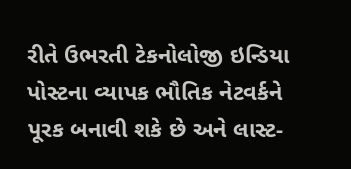રીતે ઉભરતી ટેકનોલોજી ઇન્ડિયા પોસ્ટના વ્યાપક ભૌતિક નેટવર્કને પૂરક બનાવી શકે છે અને લાસ્ટ-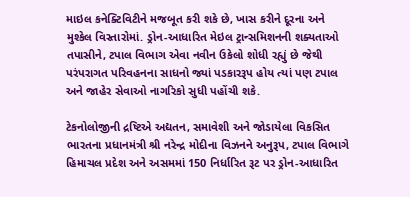માઇલ કનેક્ટિવિટીને મજબૂત કરી શકે છે, ખાસ કરીને દૂરના અને મુશ્કેલ વિસ્તારોમાં. ડ્રોન-આધારિત મેઇલ ટ્રાન્સમિશનની શક્યતાઓ તપાસીને, ટપાલ વિભાગ એવા નવીન ઉકેલો શોધી રહ્યું છે જેથી પરંપરાગત પરિવહનના સાધનો જ્યાં પડકારરૂપ હોય ત્યાં પણ ટપાલ અને જાહેર સેવાઓ નાગરિકો સુધી પહોંચી શકે.

ટેકનોલોજીની દ્રષ્ટિએ અદ્યતન, સમાવેશી અને જોડાયેલા વિકસિત ભારતના પ્રધાનમંત્રી શ્રી નરેન્દ્ર મોદીના વિઝનને અનુરૂપ, ટપાલ વિભાગે હિમાચલ પ્રદેશ અને અસમમાં 150 નિર્ધારિત રૂટ પર ડ્રોન-આધારિત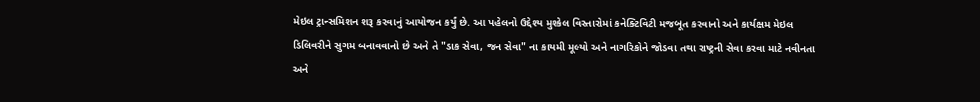મેઇલ ટ્રાન્સમિશન શરૂ કરવાનું આયોજન કર્યું છે. આ પહેલનો ઉદ્દેશ્ય મુશ્કેલ વિસ્તારોમાં કનેક્ટિવિટી મજબૂત કરવાનો અને કાર્યક્ષમ મેઇલ ડિલિવરીને સુગમ બનાવવાનો છે અને તે "ડાક સેવા, જન સેવા" ના કાયમી મૂલ્યો અને નાગરિકોને જોડવા તથા રાષ્ટ્રની સેવા કરવા માટે નવીનતા અને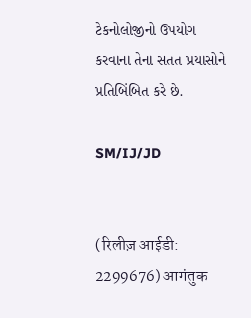ટેકનોલોજીનો ઉપયોગ કરવાના તેના સતત પ્રયાસોને પ્રતિબિંબિત કરે છે.

SM/IJ/JD


(रिलीज़ आईडी: 2299676) आगंतुक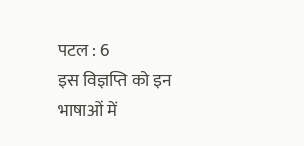पटल : 6
इस विज्ञप्ति को इन भाषाओं में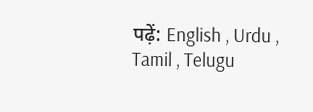पढ़ें: English , Urdu , Tamil , Telugu